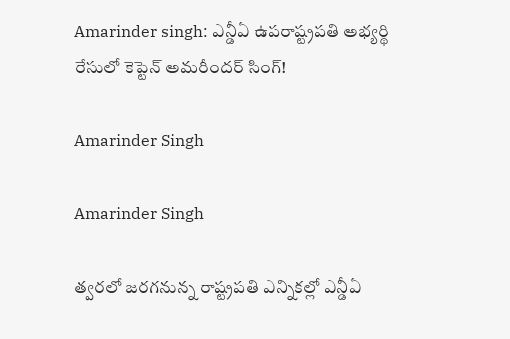Amarinder singh: ఎన్డీఏ ఉపరాష్ట్రపతి అభ్యర్థి రేసులో కెప్టెన్ అమరీందర్ సింగ్!

Amarinder Singh

Amarinder Singh

త్వరలో జరగనున్న రాష్ట్రపతి ఎన్నికల్లో ఎన్డీఏ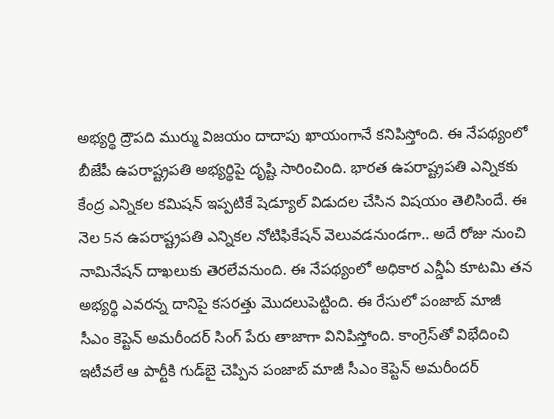అభ్యర్థి ద్రౌపది ముర్ము విజయం దాదాపు ఖాయంగానే కనిపిస్తోంది. ఈ నేపథ్యంలో బీజేపీ ఉపరాష్ట్రపతి అభ్యర్థిపై దృష్టి సారించింది. భార‌త ఉప‌రాష్ట్రప‌తి ఎన్నిక‌కు కేంద్ర ఎన్నిక‌ల కమిష‌న్ ఇప్ప‌టికే షెడ్యూల్ విడుద‌ల చేసిన విషయం తెలిసిందే. ఈ నెల 5న ఉప‌రాష్ట్రప‌తి ఎన్నిక‌ల నోటిఫికేష‌న్ వెలువ‌డ‌నుండగా.. అదే రోజు నుంచి నామినేష‌న్‌ దాఖ‌లుకు తెరలేవ‌నుంది. ఈ నేప‌థ్యంలో అధికార ఎన్డీఏ కూట‌మి త‌న అభ్య‌ర్థి ఎవ‌ర‌న్న దానిపై క‌స‌ర‌త్తు మొద‌లుపెట్టింది. ఈ రేసులో పంజాబ్‌ మాజీ సీఎం కెప్టెన్‌ అమరీందర్‌ సింగ్‌ పేరు తాజాగా వినిపిస్తోంది. కాంగ్రెస్‌తో విభేదించి ఇటీవ‌లే ఆ పార్టీకి గుడ్‌బై చెప్పిన పంజాబ్ మాజీ సీఎం కెప్టెన్ అమ‌రీంద‌ర్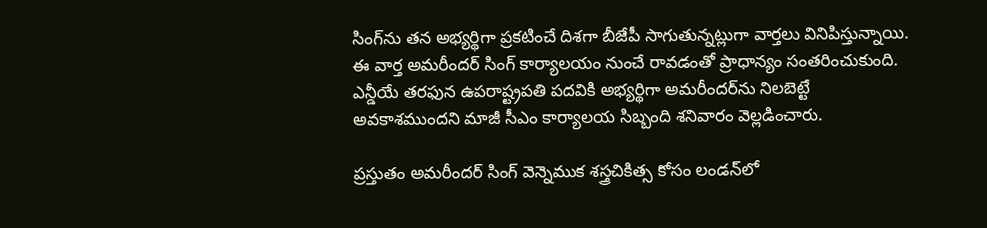సింగ్‌ను త‌న అభ్య‌ర్థిగా ప్ర‌కటించే దిశ‌గా బీజేపీ సాగుతున్న‌ట్లుగా వార్త‌లు వినిపిస్తున్నాయి. ఈ వార్త అమరీందర్ సింగ్ కార్యాలయం నుంచే రావడంతో ప్రాధాన్యం సంతరించుకుంది. ఎన్డీయే తరఫున ఉపరాష్ట్రపతి పదవికి అభ్యర్థిగా అమరీందర్‌‌ను నిలబెట్టే అవకాశముందని మాజీ సీఎం కార్యాలయ సిబ్బంది శనివారం వెల్లడించారు.

ప్రస్తుతం అమరీందర్‌ సింగ్‌ వెన్నెముక శస్త్రచికిత్స కోసం లండన్‌లో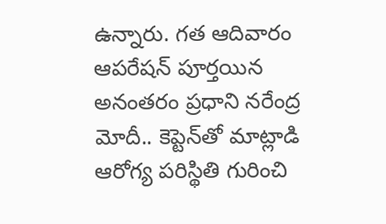ఉన్నారు. గత ఆదివారం ఆపరేషన్‌ పూర్తయిన అనంతరం ప్రధాని నరేంద్ర మోదీ.. కెప్టెన్‌తో మాట్లాడి ఆరోగ్య పరిస్థితి గురించి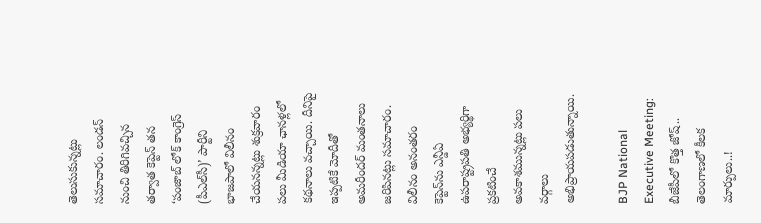తెలుసుకున్నట్లు సమాచారం. లండన్‌ నుంచి తిరిగివచ్చిన తర్వాత కెప్టెన్‌ తన ‘పంజాబ్‌ లోక్‌ కాంగ్రెస్‌ (పీఎల్‌సీ)’ పార్టీని భాజపాలో విలీనం చేయనన్నట్లు శుక్రవారం పలు మీడియా ఛానళ్లలో కథనాలు వచ్చాయి. దీనిపై ఇప్పటికే మోదీతో అమరీందర్‌ మంతనాలు జరిపినట్లు సమాచారం. విలీనం అనంతరం కెప్టెన్‌ను ఎన్డీఏ ఉపరాష్ట్రపతి అభ్యర్థిగా ప్రకటించే అవకాశమున్నట్లు పలు వర్గాలు అభిప్రాయపడుతున్నాయి.

BJP National Executive Meeting: బీజేపీలో కొత్త జోష్.. తెలంగాణలో కీలక మార్పులు..!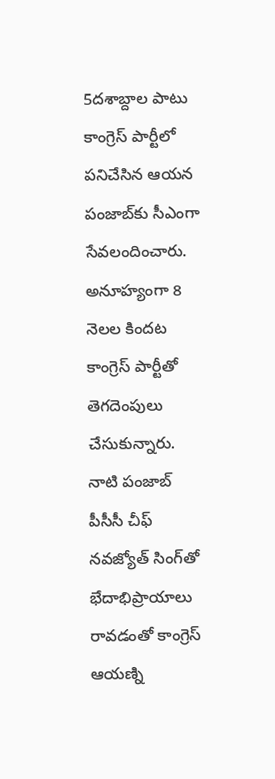5దశాబ్దాల పాటు కాంగ్రెస్‌ పార్టీలో పనిచేసిన ఆయన పంజాబ్‌కు సీఎంగా సేవలందించారు. అనూహ్యంగా 8 నెలల కిందట కాంగ్రెస్ పార్టీతో తెగదెంపులు చేసుకున్నారు. నాటి పంజాబ్‌ పీసీసీ చీఫ్‌ నవజ్యోత్‌ సింగ్‌తో భేదాభిప్రాయాలు రావడంతో కాంగ్రెస్ ఆయణ్ని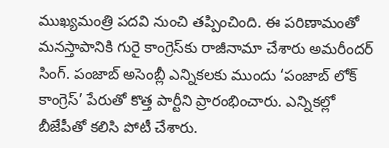ముఖ్యమంత్రి పదవి నుంచి తప్పించింది. ఈ పరిణామంతో మనస్తాపానికి గురై కాంగ్రెస్‌కు రాజీనామా చేశారు అమరీందర్ సింగ్. పంజాబ్‌ అసెంబ్లీ ఎన్నికలకు ముందు ‘పంజాబ్ లోక్ కాంగ్రెస్’ పేరుతో కొత్త పార్టీని ప్రారంభించారు. ఎన్నికల్లో బీజేపీతో కలిసి పోటీ చేశారు.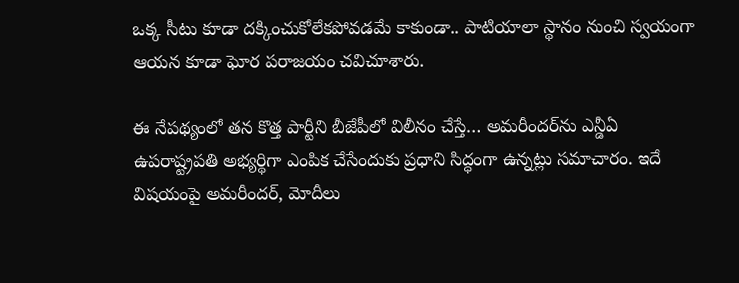ఒక్క సీటు కూడా దక్కించుకోలేకపోవడమే కాకుండా.. పాటియాలా స్థానం నుంచి స్వయంగా ఆయన కూడా ఘోర పరాజయం చవిచూశారు.

ఈ నేపథ్యంలో త‌న కొత్త పార్టీని బీజేపీలో విలీనం చేస్తే… అమ‌రీంద‌ర్‌ను ఎన్డీఏ ఉప‌రాష్ట్రప‌తి అభ్య‌ర్థిగా ఎంపిక చేసేందుకు ప్ర‌ధాని సిద్ధంగా ఉన్న‌ట్లు స‌మాచారం. ఇదే విష‌యంపై అమ‌రీంద‌ర్‌, మోదీలు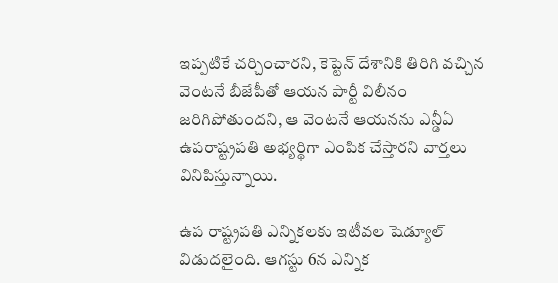ఇప్ప‌టికే చ‌ర్చించార‌ని, కెప్టెన్ దేశానికి తిరిగి వచ్చిన వెంట‌నే బీజేపీతో ఆయ‌న పార్టీ విలీనం జ‌రిగిపోతుంద‌ని, ఆ వెంట‌నే ఆయ‌న‌ను ఎన్డీఏ ఉప‌రాష్ట్రప‌తి అభ్యర్థిగా ఎంపిక చేస్తార‌ని వార్త‌లు వినిపిస్తున్నాయి.

ఉప రాష్ట్రపతి ఎన్నికలకు ఇటీవల షెడ్యూల్‌ విడుదలైంది. ఆగస్టు 6న ఎన్నిక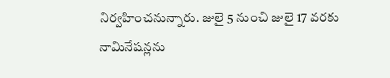నిర్వహించనున్నారు. జులై 5 నుంచి జులై 17 వరకు నామినేషన్లను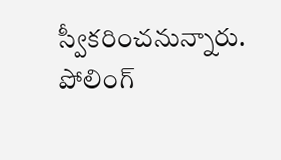స్వీకరించనున్నారు. పోలింగ్‌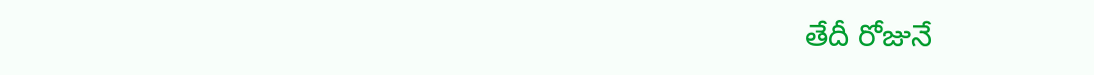తేదీ రోజునే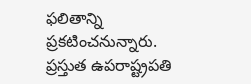ఫలితాన్ని ప్రకటించనున్నారు. ప్రస్తుత ఉపరాష్ట్రపతి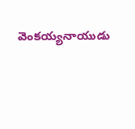వెంకయ్యనాయుడు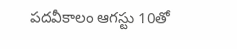పదవీకాలం ఆగస్టు 10తో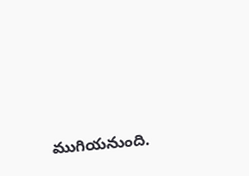ముగియనుంది.